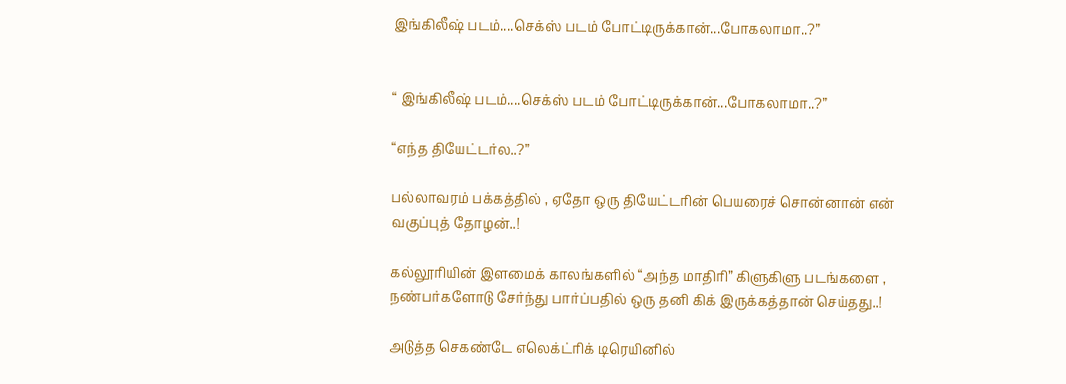இங்கிலீஷ் படம்....செக்ஸ் படம் போட்டிருக்கான்...போகலாமா..?”


“ இங்கிலீஷ் படம்....செக்ஸ் படம் போட்டிருக்கான்...போகலாமா..?”

“எந்த தியேட்டர்ல..?”

பல்லாவரம் பக்கத்தில் , ஏதோ ஒரு தியேட்டரின் பெயரைச் சொன்னான் என் வகுப்புத் தோழன்..!

கல்லூரியின் இளமைக் காலங்களில் “அந்த மாதிரி” கிளுகிளு படங்களை , நண்பர்களோடு சேர்ந்து பார்ப்பதில் ஒரு தனி கிக் இருக்கத்தான் செய்தது..!

அடுத்த செகண்டே எலெக்ட்ரிக் டிரெயினில்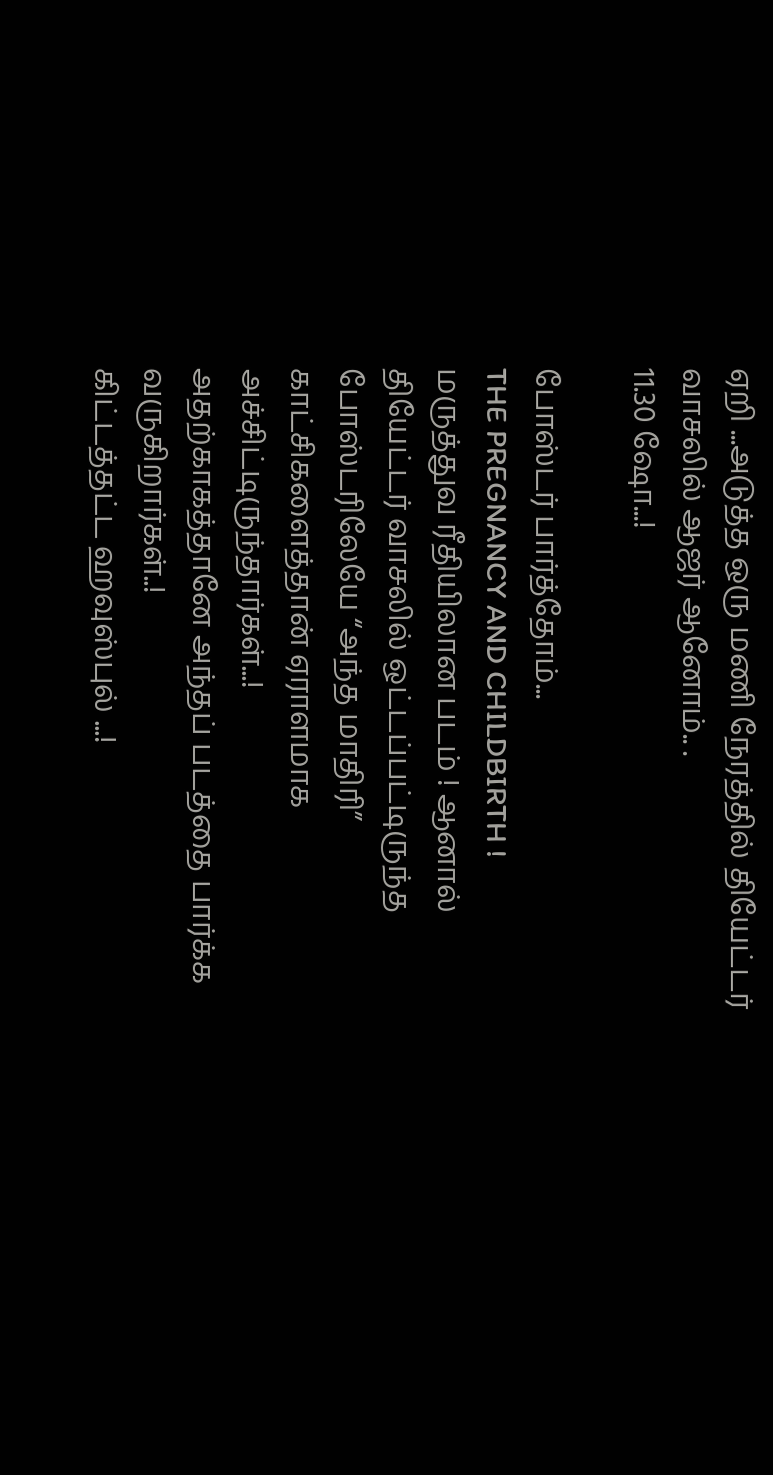ஏறி ...அடுத்த ஒரு மணி நேரத்தில் தியேட்டர் வாசலில் ஆஜர் ஆனோம்.. .
11.30 ஷோ...!

போஸ்டர் பார்த்தோம்...
THE PREGNANCY AND CHILDBIRTH !
மருத்துவ ரீதியிலான படம் ! ஆனால் தியேட்டர் வாசலில் ஒட்டப்பட்டிருந்த போஸ்டரிலேயே “அந்த மாதிரி” காட்சிகளைத்தான் ஏராளமாக அச்சிட்டிருந்தார்கள்...!
அதற்காகத்தானே அந்தப் படத்தை பார்க்க வருகிறார்கள்..!
கிட்டத்தட்ட ஹவுஸ்புல் ...!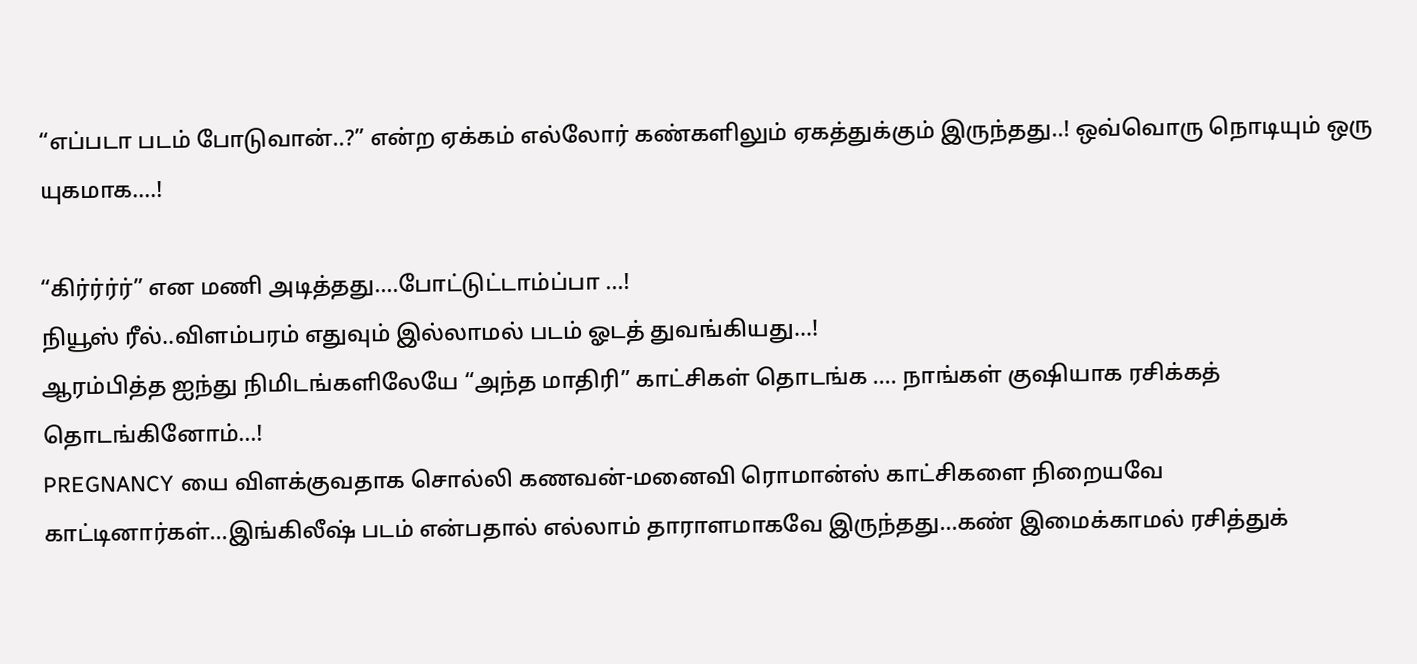“எப்படா படம் போடுவான்..?” என்ற ஏக்கம் எல்லோர் கண்களிலும் ஏகத்துக்கும் இருந்தது..! ஒவ்வொரு நொடியும் ஒரு யுகமாக....!

“கிர்ர்ர்ர்” என மணி அடித்தது....போட்டுட்டாம்ப்பா ...!
நியூஸ் ரீல்..விளம்பரம் எதுவும் இல்லாமல் படம் ஓடத் துவங்கியது...!
ஆரம்பித்த ஐந்து நிமிடங்களிலேயே “அந்த மாதிரி” காட்சிகள் தொடங்க .... நாங்கள் குஷியாக ரசிக்கத் தொடங்கினோம்...!
PREGNANCY யை விளக்குவதாக சொல்லி கணவன்-மனைவி ரொமான்ஸ் காட்சிகளை நிறையவே காட்டினார்கள்...இங்கிலீஷ் படம் என்பதால் எல்லாம் தாராளமாகவே இருந்தது...கண் இமைக்காமல் ரசித்துக்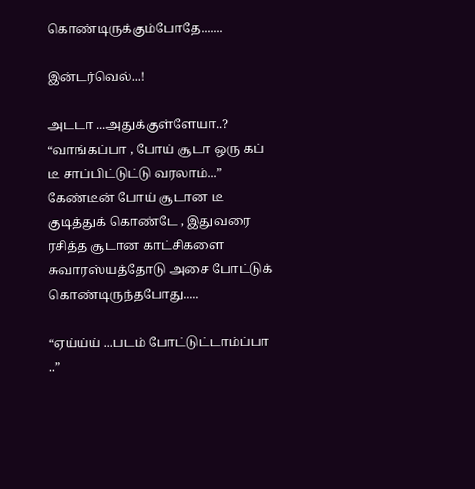கொண்டிருக்கும்போதே.......

இன்டர்வெல்...!

அடடா ...அதுக்குள்ளேயா..?
“வாங்கப்பா , போய் சூடா ஒரு கப் டீ சாப்பிட்டுட்டு வரலாம்...”
கேண்டீன் போய் சூடான டீ குடித்துக் கொண்டே , இதுவரை ரசித்த சூடான காட்சிகளை சுவாரஸ்யத்தோடு அசை போட்டுக் கொண்டிருந்தபோது.....

“ஏய்ய்ய் ...படம் போட்டுட்டாம்ப்பா ..”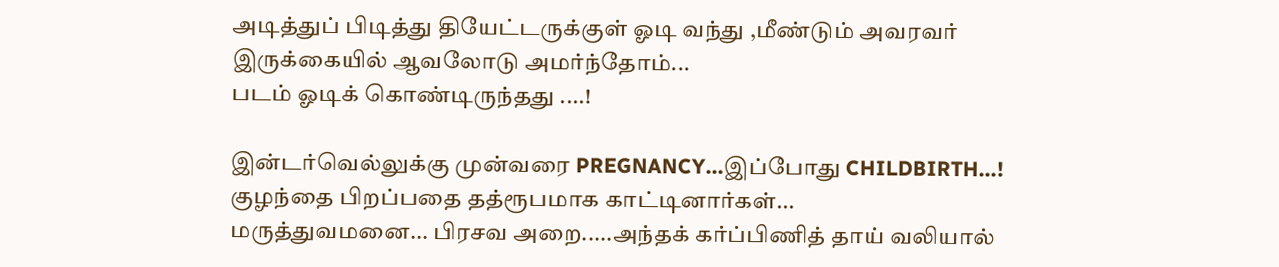அடித்துப் பிடித்து தியேட்டருக்குள் ஓடி வந்து ,மீண்டும் அவரவர் இருக்கையில் ஆவலோடு அமர்ந்தோம்...
படம் ஓடிக் கொண்டிருந்தது ....!

இன்டர்வெல்லுக்கு முன்வரை PREGNANCY...இப்போது CHILDBIRTH...!
குழந்தை பிறப்பதை தத்ரூபமாக காட்டினார்கள்...
மருத்துவமனை... பிரசவ அறை.....அந்தக் கர்ப்பிணித் தாய் வலியால்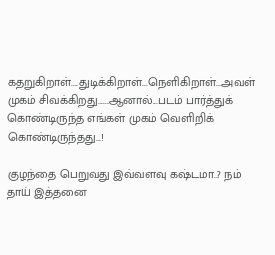கதறுகிறாள்....துடிக்கிறாள்...நெளிகிறாள்...அவள் முகம் சிவக்கிறது......ஆனால்...படம் பார்த்துக் கொண்டிருந்த எங்கள் முகம் வெளிறிக் கொண்டிருந்தது...!

குழந்தை பெறுவது இவ்வளவு கஷ்டமா..? நம் தாய் இத்தனை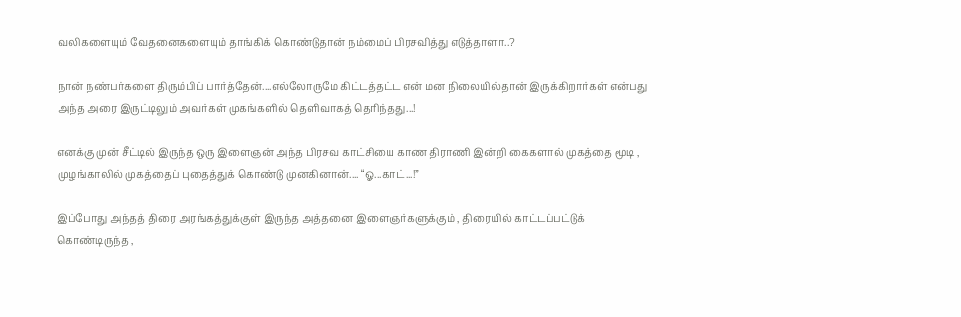வலிகளையும் வேதனைகளையும் தாங்கிக் கொண்டுதான் நம்மைப் பிரசவித்து எடுத்தாளா..?

நான் நண்பர்களை திரும்பிப் பார்த்தேன்....எல்லோருமே கிட்டத்தட்ட என் மன நிலையில்தான் இருக்கிறார்கள் என்பது அந்த அரை இருட்டிலும் அவர்கள் முகங்களில் தெளிவாகத் தெரிந்தது...!

எனக்கு முன் சீட்டில் இருந்த ஒரு இளைஞன் அந்த பிரசவ காட்சியை காண திராணி இன்றி கைகளால் முகத்தை மூடி , முழங்காலில் முகத்தைப் புதைத்துக் கொண்டு முனகினான்.... “ஓ...காட்...!”

இப்போது அந்தத் திரை அரங்கத்துக்குள் இருந்த அத்தனை இளைஞர்களுக்கும் , திரையில் காட்டப்பட்டுக் கொண்டிருந்த ,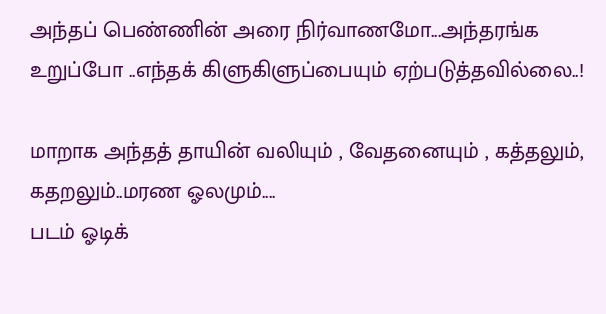அந்தப் பெண்ணின் அரை நிர்வாணமோ...அந்தரங்க உறுப்போ ..எந்தக் கிளுகிளுப்பையும் ஏற்படுத்தவில்லை..!

மாறாக அந்தத் தாயின் வலியும் , வேதனையும் , கத்தலும், கதறலும்..மரண ஓலமும்....
படம் ஓடிக்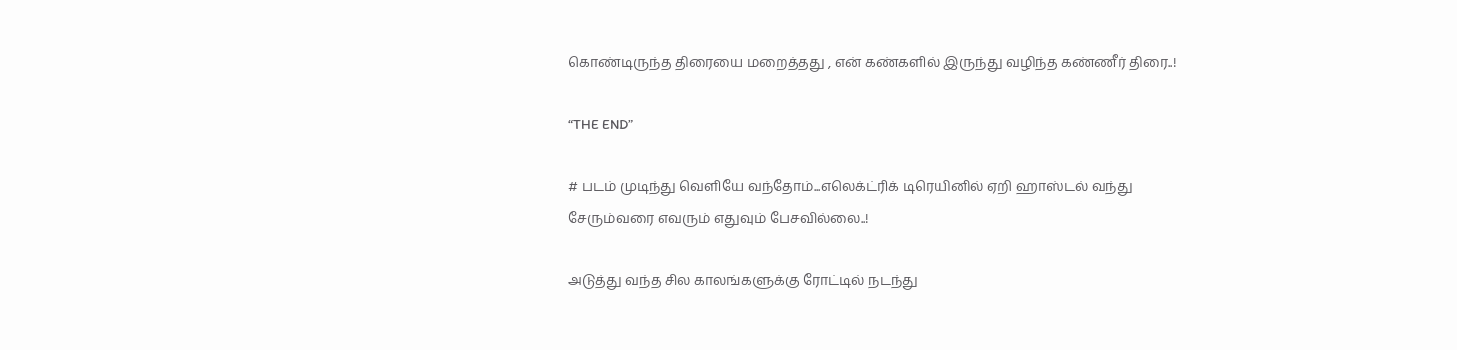கொண்டிருந்த திரையை மறைத்தது , என் கண்களில் இருந்து வழிந்த கண்ணீர் திரை..!

“THE END”

# படம் முடிந்து வெளியே வந்தோம்...எலெக்ட்ரிக் டிரெயினில் ஏறி ஹாஸ்டல் வந்து சேரும்வரை எவரும் எதுவும் பேசவில்லை..!

அடுத்து வந்த சில காலங்களுக்கு ரோட்டில் நடந்து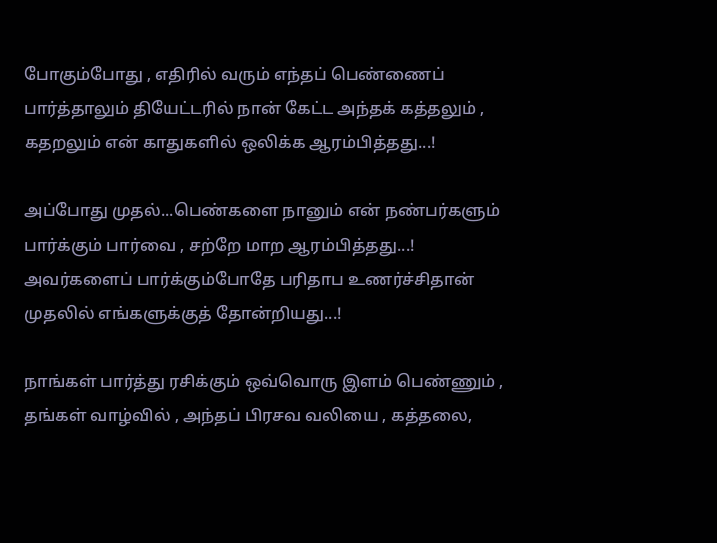போகும்போது , எதிரில் வரும் எந்தப் பெண்ணைப் பார்த்தாலும் தியேட்டரில் நான் கேட்ட அந்தக் கத்தலும் , கதறலும் என் காதுகளில் ஒலிக்க ஆரம்பித்தது...!

அப்போது முதல்...பெண்களை நானும் என் நண்பர்களும் பார்க்கும் பார்வை , சற்றே மாற ஆரம்பித்தது...!
அவர்களைப் பார்க்கும்போதே பரிதாப உணர்ச்சிதான் முதலில் எங்களுக்குத் தோன்றியது...!

நாங்கள் பார்த்து ரசிக்கும் ஒவ்வொரு இளம் பெண்ணும் , தங்கள் வாழ்வில் , அந்தப் பிரசவ வலியை , கத்தலை,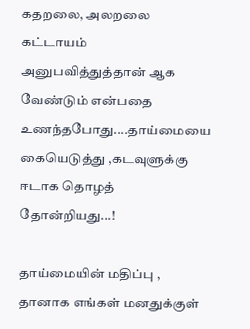கதறலை, அலறலை கட்டாயம் அனுபவித்துத்தான் ஆக வேண்டும் என்பதை உணந்தபோது....தாய்மையை கையெடுத்து ,கடவுளுக்கு ஈடாக தொழத் தோன்றியது...!

தாய்மையின் மதிப்பு ,
தானாக எங்கள் மனதுக்குள்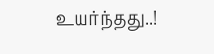உயர்ந்தது..!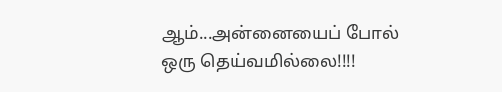ஆம்...அன்னையைப் போல் ஒரு தெய்வமில்லை!!!!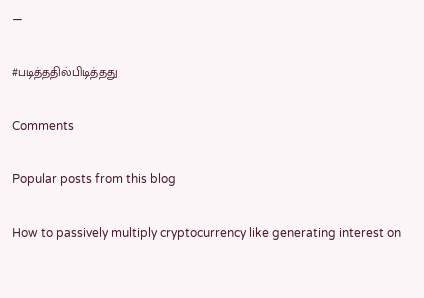—

#படித்ததில்பிடித்தது

Comments

Popular posts from this blog

How to passively multiply cryptocurrency like generating interest on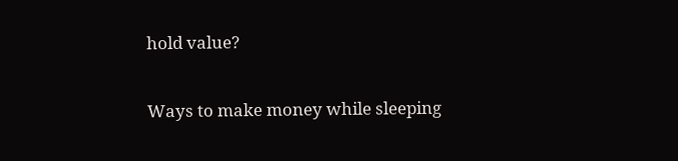hold value?

Ways to make money while sleeping